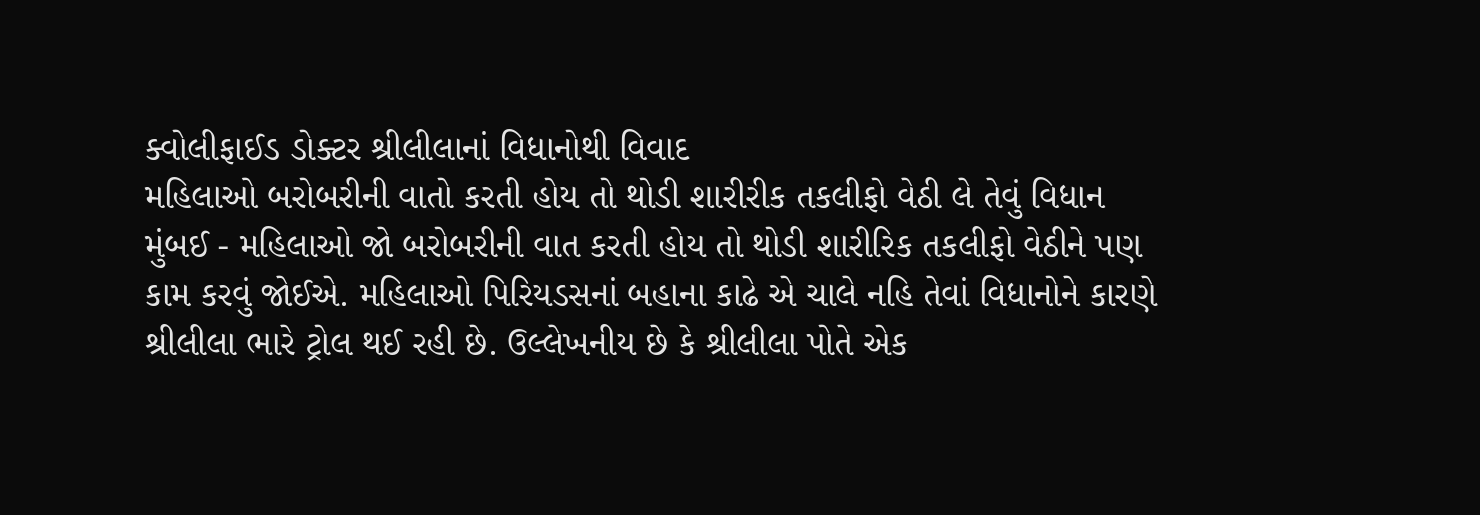ક્વોલીફાઈડ ડોક્ટર શ્રીલીલાનાં વિધાનોથી વિવાદ
મહિલાઓ બરોબરીની વાતો કરતી હોય તો થોડી શારીરીક તકલીફો વેઠી લે તેવું વિધાન
મુંબઈ - મહિલાઓ જો બરોબરીની વાત કરતી હોય તો થોડી શારીરિક તકલીફો વેઠીને પણ કામ કરવું જોઈએ. મહિલાઓ પિરિયડસનાં બહાના કાઢે એ ચાલે નહિ તેવાં વિધાનોને કારણે શ્રીલીલા ભારે ટ્રોલ થઈ રહી છે. ઉલ્લેખનીય છે કે શ્રીલીલા પોતે એક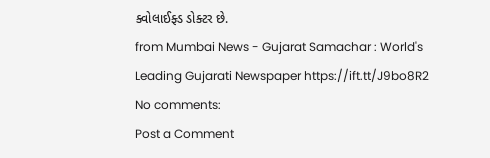ક્વોલાઈફ્ડ ડોક્ટર છે.
from Mumbai News - Gujarat Samachar : World's Leading Gujarati Newspaper https://ift.tt/J9bo8R2
No comments:
Post a Comment